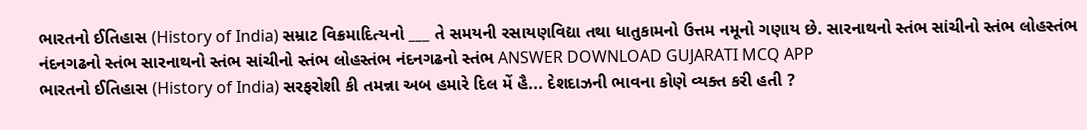ભારતનો ઈતિહાસ (History of India) સમ્રાટ વિક્રમાદિત્યનો ___ તે સમયની રસાયણવિદ્યા તથા ધાતુકામનો ઉત્તમ નમૂનો ગણાય છે. સારનાથનો સ્તંભ સાંચીનો સ્તંભ લોહસ્તંભ નંદનગઢનો સ્તંભ સારનાથનો સ્તંભ સાંચીનો સ્તંભ લોહસ્તંભ નંદનગઢનો સ્તંભ ANSWER DOWNLOAD GUJARATI MCQ APP
ભારતનો ઈતિહાસ (History of India) સરફરોશી કી તમન્ના અબ હમારે દિલ મેં હૈ... દેશદાઝની ભાવના કોણે વ્યક્ત કરી હતી ?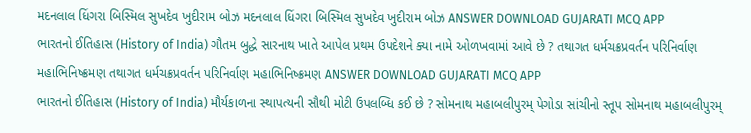મદનલાલ ધિંગરા બિસ્મિલ સુખદેવ ખુદીરામ બોઝ મદનલાલ ધિંગરા બિસ્મિલ સુખદેવ ખુદીરામ બોઝ ANSWER DOWNLOAD GUJARATI MCQ APP
ભારતનો ઈતિહાસ (History of India) ગૌતમ બુદ્ધે સારનાથ ખાતે આપેલ પ્રથમ ઉપદેશને ક્યા નામે ઓળખવામાં આવે છે ? તથાગત ધર્મચક્રપ્રવર્તન પરિનિર્વાણ મહાભિનિષ્ક્રમણ તથાગત ધર્મચક્રપ્રવર્તન પરિનિર્વાણ મહાભિનિષ્ક્રમણ ANSWER DOWNLOAD GUJARATI MCQ APP
ભારતનો ઈતિહાસ (History of India) મૌર્યકાળના સ્થાપત્યની સૌથી મોટી ઉપલબ્ધિ કઈ છે ? સોમનાથ મહાબલીપુરમ્ પેગોડા સાંચીનો સ્તૂપ સોમનાથ મહાબલીપુરમ્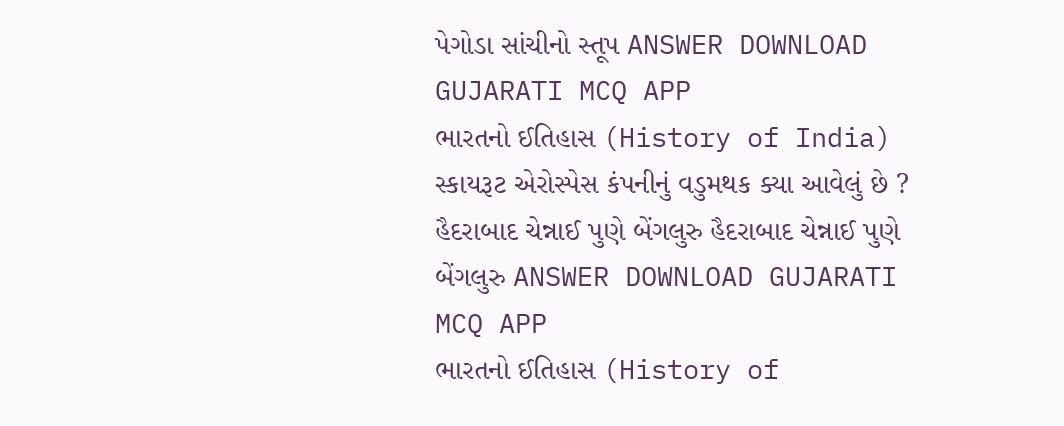પેગોડા સાંચીનો સ્તૂપ ANSWER DOWNLOAD GUJARATI MCQ APP
ભારતનો ઈતિહાસ (History of India) સ્કાયરૂટ એરોસ્પેસ કંપનીનું વડુમથક ક્યા આવેલું છે ? હૈદરાબાદ ચેન્નાઈ પુણે બેંગલુરુ હૈદરાબાદ ચેન્નાઈ પુણે બેંગલુરુ ANSWER DOWNLOAD GUJARATI MCQ APP
ભારતનો ઈતિહાસ (History of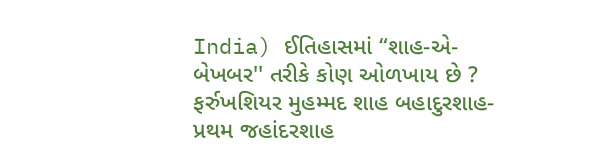India) ઈતિહાસમાં “શાહ-એ-બેખબર'' તરીકે કોણ ઓળખાય છે ? ફર્રુખશિયર મુહમ્મદ શાહ બહાદુરશાહ-પ્રથમ જહાંદરશાહ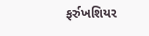ફર્રુખશિયર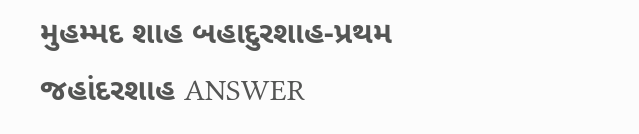મુહમ્મદ શાહ બહાદુરશાહ-પ્રથમ જહાંદરશાહ ANSWER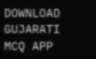DOWNLOAD GUJARATI MCQ APP